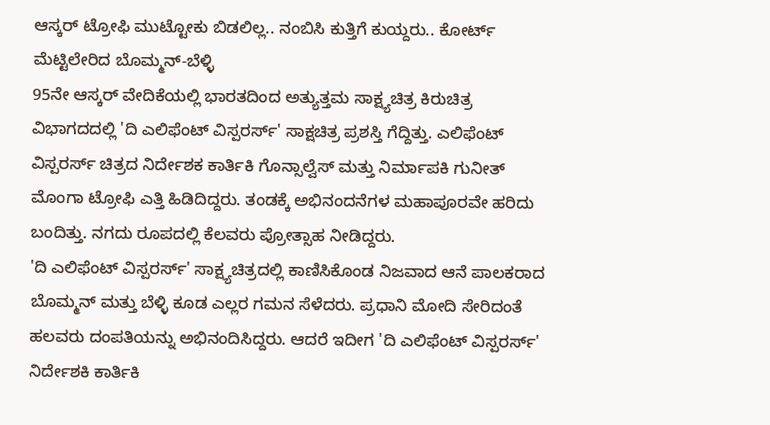ಆಸ್ಕರ್ ಟ್ರೋಫಿ ಮುಟ್ಟೋಕು ಬಿಡಲಿಲ್ಲ.. ನಂಬಿಸಿ ಕುತ್ತಿಗೆ ಕುಯ್ದರು.. ಕೋರ್ಟ್ ಮೆಟ್ಟಿಲೇರಿದ ಬೊಮ್ಮನ್-ಬೆಳ್ಳಿ
95ನೇ ಆಸ್ಕರ್ ವೇದಿಕೆಯಲ್ಲಿ ಭಾರತದಿಂದ ಅತ್ಯುತ್ತಮ ಸಾಕ್ಷ್ಯಚಿತ್ರ ಕಿರುಚಿತ್ರ ವಿಭಾಗದದಲ್ಲಿ 'ದಿ ಎಲಿಫೆಂಟ್ ವಿಸ್ಪರರ್ಸ್' ಸಾಕ್ಷಚಿತ್ರ ಪ್ರಶಸ್ತಿ ಗೆದ್ದಿತ್ತು. ಎಲಿಫೆಂಟ್ ವಿಸ್ಪರರ್ಸ್ ಚಿತ್ರದ ನಿರ್ದೇಶಕ ಕಾರ್ತಿಕಿ ಗೊನ್ಸಾಲ್ವೆಸ್ ಮತ್ತು ನಿರ್ಮಾಪಕಿ ಗುನೀತ್ ಮೊಂಗಾ ಟ್ರೋಫಿ ಎತ್ತಿ ಹಿಡಿದಿದ್ದರು. ತಂಡಕ್ಕೆ ಅಭಿನಂದನೆಗಳ ಮಹಾಪೂರವೇ ಹರಿದು ಬಂದಿತ್ತು. ನಗದು ರೂಪದಲ್ಲಿ ಕೆಲವರು ಪ್ರೋತ್ಸಾಹ ನೀಡಿದ್ದರು.
'ದಿ ಎಲಿಫೆಂಟ್ ವಿಸ್ಪರರ್ಸ್' ಸಾಕ್ಷ್ಯಚಿತ್ರದಲ್ಲಿ ಕಾಣಿಸಿಕೊಂಡ ನಿಜವಾದ ಆನೆ ಪಾಲಕರಾದ ಬೊಮ್ಮನ್ ಮತ್ತು ಬೆಳ್ಳಿ ಕೂಡ ಎಲ್ಲರ ಗಮನ ಸೆಳೆದರು. ಪ್ರಧಾನಿ ಮೋದಿ ಸೇರಿದಂತೆ ಹಲವರು ದಂಪತಿಯನ್ನು ಅಭಿನಂದಿಸಿದ್ದರು. ಆದರೆ ಇದೀಗ 'ದಿ ಎಲಿಫೆಂಟ್ ವಿಸ್ಪರರ್ಸ್' ನಿರ್ದೇಶಕಿ ಕಾರ್ತಿಕಿ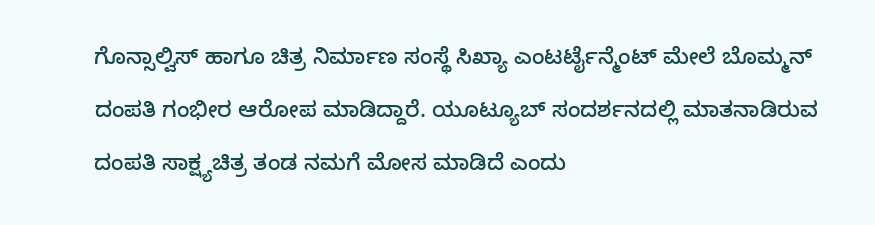ಗೊನ್ಸಾಲ್ವಿಸ್ ಹಾಗೂ ಚಿತ್ರ ನಿರ್ಮಾಣ ಸಂಸ್ಥೆ ಸಿಖ್ಯಾ ಎಂಟರ್ಟೈನ್ಮೆಂಟ್ ಮೇಲೆ ಬೊಮ್ಮನ್ ದಂಪತಿ ಗಂಭೀರ ಆರೋಪ ಮಾಡಿದ್ದಾರೆ. ಯೂಟ್ಯೂಬ್ ಸಂದರ್ಶನದಲ್ಲಿ ಮಾತನಾಡಿರುವ ದಂಪತಿ ಸಾಕ್ಷ್ಯಚಿತ್ರ ತಂಡ ನಮಗೆ ಮೋಸ ಮಾಡಿದೆ ಎಂದು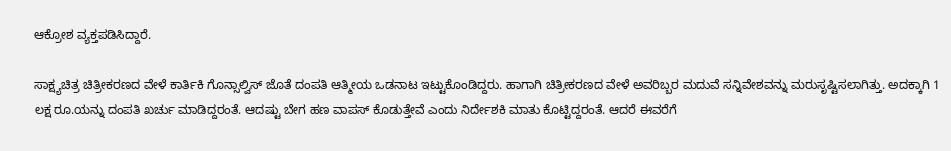ಆಕ್ರೋಶ ವ್ಯಕ್ತಪಡಿಸಿದ್ದಾರೆ.

ಸಾಕ್ಷ್ಯಚಿತ್ರ ಚಿತ್ರೀಕರಣದ ವೇಳೆ ಕಾರ್ತಿಕಿ ಗೊನ್ಸಾಲ್ವಿಸ್ ಜೊತೆ ದಂಪತಿ ಆತ್ಮೀಯ ಒಡನಾಟ ಇಟ್ಟುಕೊಂಡಿದ್ದರು. ಹಾಗಾಗಿ ಚಿತ್ರೀಕರಣದ ವೇಳೆ ಅವರಿಬ್ಬರ ಮದುವೆ ಸನ್ನಿವೇಶವನ್ನು ಮರುಸೃಷ್ಟಿಸಲಾಗಿತ್ತು. ಅದಕ್ಕಾಗಿ 1 ಲಕ್ಷ ರೂ.ಯನ್ನು ದಂಪತಿ ಖರ್ಚು ಮಾಡಿದ್ದರಂತೆ. ಆದಷ್ಟು ಬೇಗ ಹಣ ವಾಪಸ್ ಕೊಡುತ್ತೇವೆ ಎಂದು ನಿರ್ದೇಶಕಿ ಮಾತು ಕೊಟ್ಟಿದ್ದರಂತೆ. ಆದರೆ ಈವರೆಗೆ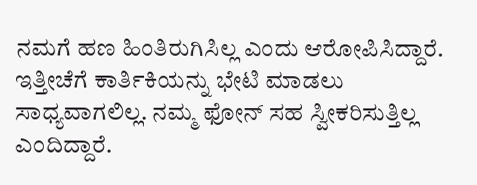ನಮಗೆ ಹಣ ಹಿಂತಿರುಗಿಸಿಲ್ಲ ಎಂದು ಆರೋಪಿಸಿದ್ದಾರೆ. ಇತ್ತೀಚೆಗೆ ಕಾರ್ತಿಕಿಯನ್ನು ಭೇಟಿ ಮಾಡಲು ಸಾಧ್ಯವಾಗಲಿಲ್ಲ. ನಮ್ಮ ಫೋನ್ ಸಹ ಸ್ವೀಕರಿಸುತ್ತಿಲ್ಲ ಎಂದಿದ್ದಾರೆ.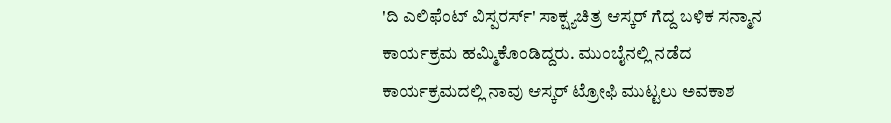'ದಿ ಎಲಿಫೆಂಟ್ ವಿಸ್ಪರರ್ಸ್' ಸಾಕ್ಷ್ಯಚಿತ್ರ ಆಸ್ಕರ್ ಗೆದ್ದ ಬಳಿಕ ಸನ್ಮಾನ ಕಾರ್ಯಕ್ರಮ ಹಮ್ಮಿಕೊಂಡಿದ್ದರು. ಮುಂಬೈನಲ್ಲಿ ನಡೆದ ಕಾರ್ಯಕ್ರಮದಲ್ಲಿ ನಾವು ಆಸ್ಕರ್ ಟ್ರೋಫಿ ಮುಟ್ಟಲು ಅವಕಾಶ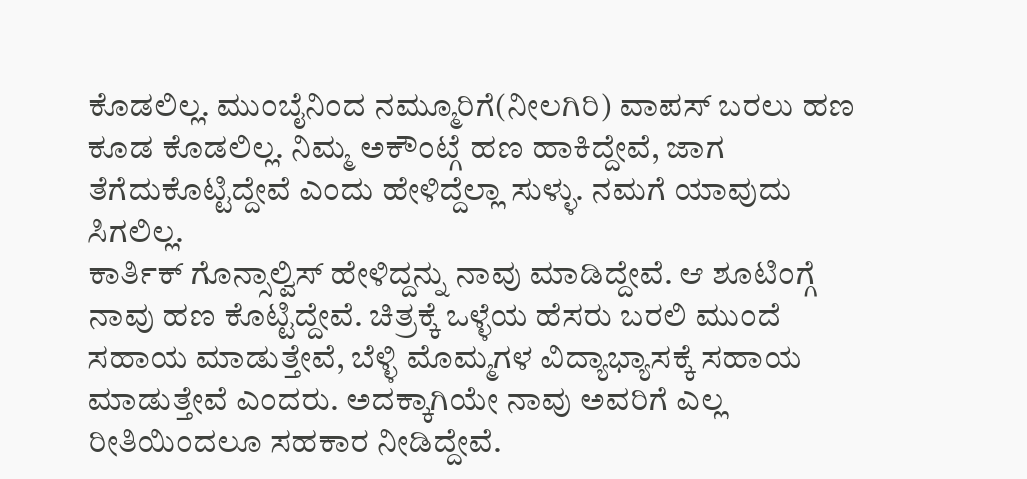ಕೊಡಲಿಲ್ಲ. ಮುಂಬೈನಿಂದ ನಮ್ಮೂರಿಗೆ(ನೀಲಗಿರಿ) ವಾಪಸ್ ಬರಲು ಹಣ ಕೂಡ ಕೊಡಲಿಲ್ಲ. ನಿಮ್ಮ ಅಕೌಂಟ್ಗೆ ಹಣ ಹಾಕಿದ್ದೇವೆ, ಜಾಗ ತೆಗೆದುಕೊಟ್ಟಿದ್ದೇವೆ ಎಂದು ಹೇಳಿದ್ದೆಲ್ಲಾ ಸುಳ್ಳು. ನಮಗೆ ಯಾವುದು ಸಿಗಲಿಲ್ಲ.
ಕಾರ್ತಿಕ್ ಗೊನ್ಸಾಲ್ವಿಸ್ ಹೇಳಿದ್ದನ್ನು ನಾವು ಮಾಡಿದ್ದೇವೆ. ಆ ಶೂಟಿಂಗ್ಗೆ ನಾವು ಹಣ ಕೊಟ್ಟಿದ್ದೇವೆ. ಚಿತ್ರಕ್ಕೆ ಒಳ್ಳೆಯ ಹೆಸರು ಬರಲಿ ಮುಂದೆ ಸಹಾಯ ಮಾಡುತ್ತೇವೆ, ಬೆಳ್ಳಿ ಮೊಮ್ಮಗಳ ವಿದ್ಯಾಭ್ಯಾಸಕ್ಕೆ ಸಹಾಯ ಮಾಡುತ್ತೇವೆ ಎಂದರು. ಅದಕ್ಕಾಗಿಯೇ ನಾವು ಅವರಿಗೆ ಎಲ್ಲ ರೀತಿಯಿಂದಲೂ ಸಹಕಾರ ನೀಡಿದ್ದೇವೆ.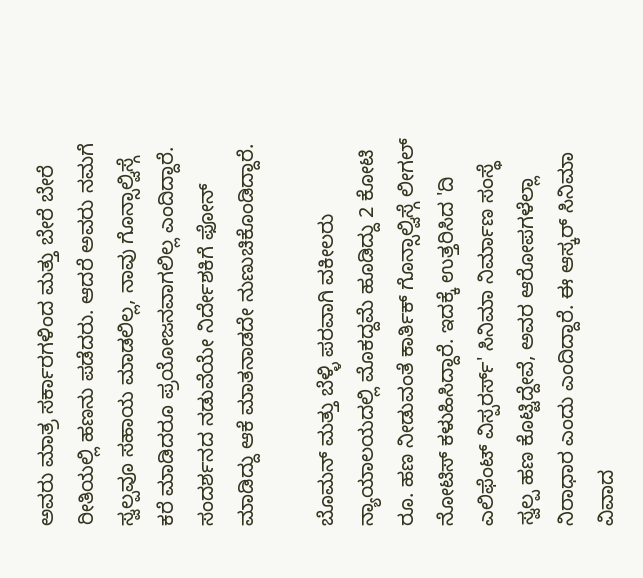ಅವರು ಮಾತ್ರ ಸರ್ಕಾರಗಳಿಂದ ಮತ್ತು ಬೇರೆ ಬೇರೆ ರೀತಿಯಲ್ಲಿ ಹಣನು ಪಡೆದರು. ಆದರೆ ಅವರು ನಮಗೆ ಸ್ವಲ್ಪವೂ ಸಹಾಯ ಮಾಡಲಿಲ್ಲ, ನಾವು ಗೊನ್ಸಾಲ್ವಿಸ್ಗೆ ಕರೆ ಮಾಡಿದರೂ ಪ್ರಯೋಜನವಾಗಲಿಲ್ಲ ಎಂದಿದ್ದಾರೆ. ಸಂದರ್ಶನದ ನಡುವೆಯೇ ನಿರ್ದೇಶಕಿಗೆ ಫೋನ್ ಮಾಡಿದ್ದು ಆಕೆ ಮಾತನಾಡದೇ ನುಣುಚಿಕೊಂಡಿದ್ದಾರೆ.

ಬೊಮನ್ ಮತ್ತು ಬೆಳ್ಳಿ ಪರವಾಗಿ ವಕೀಲರು ನ್ಯಾಯಾಲಯದಲ್ಲಿ ಮೊಕದ್ದಮೆ ಹೂಡಿದ್ದು 2 ಕೋಟಿ ರೂ. ಹಣ ನೀಡುವಂತೆ ಕಾರ್ತಿಕ್ ಗೊನ್ಸಾಲ್ವಿಸ್ಗೆ ಲೀಗಲ್ ನೋಟಿಸ್ ಕಳುಹಿಸಿದ್ದಾರೆ. ಇದಕ್ಕೆ ಉತ್ತರಿಸಿದ 'ದಿ ಎಲಿಫೆಂಟ್ ವಿಸ್ಪರರ್ಸ್' ಸಿನಿಮಾ ನಿರ್ಮಾಣ ಸಂಸ್ಥೆ ಸ್ವಲ್ಪ ಹಣ ಕೊಟ್ಟಿದ್ದೇವೆ, ಅವರ ಆರೋಪಗಳೆಲ್ಲಾ ನಿರಾಧಾರ ಎಂದು ಎಂದಿದ್ದಾರೆ. ಈ ಆಸ್ಕರ್ ಸಿನಿಮಾ ವಿವಾದ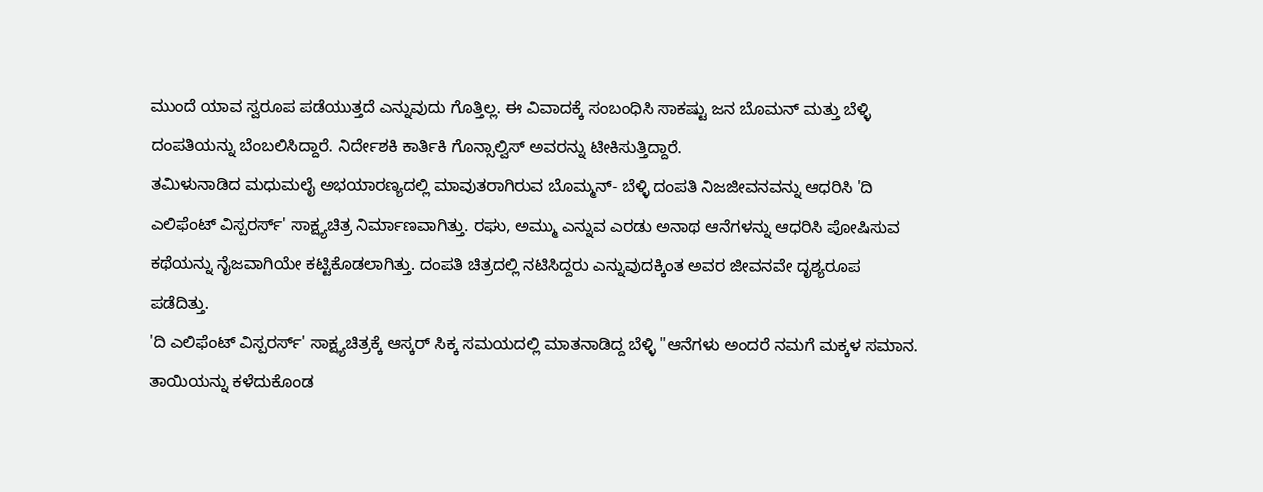ಮುಂದೆ ಯಾವ ಸ್ವರೂಪ ಪಡೆಯುತ್ತದೆ ಎನ್ನುವುದು ಗೊತ್ತಿಲ್ಲ. ಈ ವಿವಾದಕ್ಕೆ ಸಂಬಂಧಿಸಿ ಸಾಕಷ್ಟು ಜನ ಬೊಮನ್ ಮತ್ತು ಬೆಳ್ಳಿ ದಂಪತಿಯನ್ನು ಬೆಂಬಲಿಸಿದ್ದಾರೆ. ನಿರ್ದೇಶಕಿ ಕಾರ್ತಿಕಿ ಗೊನ್ಸಾಲ್ವಿಸ್ ಅವರನ್ನು ಟೀಕಿಸುತ್ತಿದ್ದಾರೆ.
ತಮಿಳುನಾಡಿದ ಮಧುಮಲೈ ಅಭಯಾರಣ್ಯದಲ್ಲಿ ಮಾವುತರಾಗಿರುವ ಬೊಮ್ಮನ್- ಬೆಳ್ಳಿ ದಂಪತಿ ನಿಜಜೀವನವನ್ನು ಆಧರಿಸಿ 'ದಿ ಎಲಿಫೆಂಟ್ ವಿಸ್ಪರರ್ಸ್' ಸಾಕ್ಷ್ಯಚಿತ್ರ ನಿರ್ಮಾಣವಾಗಿತ್ತು. ರಘು, ಅಮ್ಮು ಎನ್ನುವ ಎರಡು ಅನಾಥ ಆನೆಗಳನ್ನು ಆಧರಿಸಿ ಪೋಷಿಸುವ ಕಥೆಯನ್ನು ನೈಜವಾಗಿಯೇ ಕಟ್ಟಿಕೊಡಲಾಗಿತ್ತು. ದಂಪತಿ ಚಿತ್ರದಲ್ಲಿ ನಟಿಸಿದ್ದರು ಎನ್ನುವುದಕ್ಕಿಂತ ಅವರ ಜೀವನವೇ ದೃಶ್ಯರೂಪ ಪಡೆದಿತ್ತು.
'ದಿ ಎಲಿಫೆಂಟ್ ವಿಸ್ಪರರ್ಸ್' ಸಾಕ್ಷ್ಯಚಿತ್ರಕ್ಕೆ ಆಸ್ಕರ್ ಸಿಕ್ಕ ಸಮಯದಲ್ಲಿ ಮಾತನಾಡಿದ್ದ ಬೆಳ್ಳಿ "ಆನೆಗಳು ಅಂದರೆ ನಮಗೆ ಮಕ್ಕಳ ಸಮಾನ. ತಾಯಿಯನ್ನು ಕಳೆದುಕೊಂಡ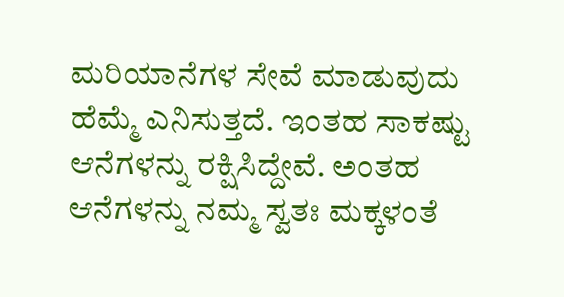ಮರಿಯಾನೆಗಳ ಸೇವೆ ಮಾಡುವುದು ಹೆಮ್ಮೆ ಎನಿಸುತ್ತದೆ. ಇಂತಹ ಸಾಕಷ್ಟು ಆನೆಗಳನ್ನು ರಕ್ಷಿಸಿದ್ದೇವೆ. ಅಂತಹ ಆನೆಗಳನ್ನು ನಮ್ಮ ಸ್ವತಃ ಮಕ್ಕಳಂತೆ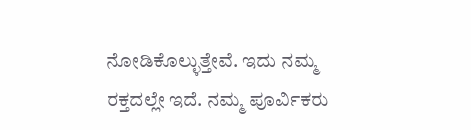ನೋಡಿಕೊಲ್ಳುತ್ತೇವೆ. ಇದು ನಮ್ಮ ರಕ್ತದಲ್ಲೇ ಇದೆ. ನಮ್ಮ ಪೂರ್ವಿಕರು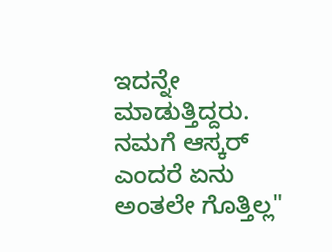ಇದನ್ನೇ ಮಾಡುತ್ತಿದ್ದರು. ನಮಗೆ ಆಸ್ಕರ್ ಎಂದರೆ ಏನು ಅಂತಲೇ ಗೊತ್ತಿಲ್ಲ"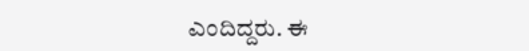ಎಂದಿದ್ದರು. ಈ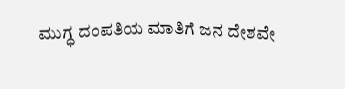ಮುಗ್ಧ ದಂಪತಿಯ ಮಾತಿಗೆ ಜನ ದೇಶವೇ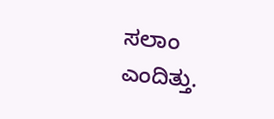ಸಲಾಂ ಎಂದಿತ್ತು.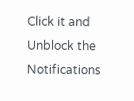Click it and Unblock the Notifications